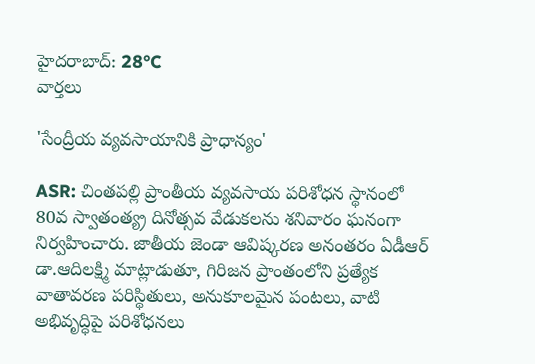హైదరాబాద్: 28°C
వార్తలు

'సేంద్రీయ వ్యవసాయానికి ప్రాధాన్యం'

ASR: చింతపల్లి ప్రాంతీయ వ్యవసాయ పరిశోధన స్థానంలో 80వ స్వాతంత్య్ర దినోత్సవ వేడుకలను శనివారం ఘనంగా నిర్వహించారు. జాతీయ జెండా ఆవిష్కరణ అనంతరం ఏడీఆర్ డా.ఆదిలక్ష్మి మాట్లాడుతూ, గిరిజన ప్రాంతంలోని ప్రత్యేక వాతావరణ పరిస్థితులు, అనుకూలమైన పంటలు, వాటి అభివృద్ధిపై పరిశోధనలు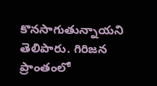కొనసాగుతున్నాయని తెలిపారు. గిరిజన ప్రాంతంలో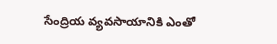సేంద్రియ వ్యవసాయానికి ఎంతో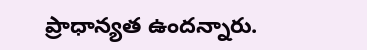ప్రాధాన్యత ఉందన్నారు.